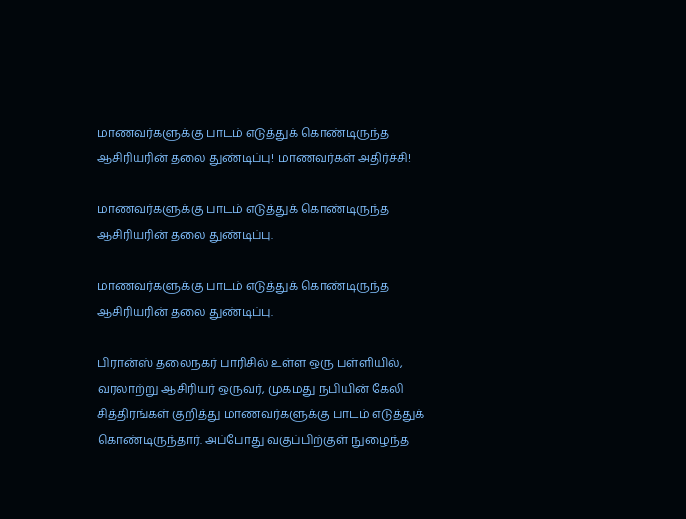மாணவர்களுக்கு பாடம் எடுத்துக் கொண்டிருந்த ஆசிரியரின் தலை துண்டிப்பு! மாணவர்கள் அதிர்ச்சி!

மாணவர்களுக்கு பாடம் எடுத்துக் கொண்டிருந்த ஆசிரியரின் தலை துண்டிப்பு.

மாணவர்களுக்கு பாடம் எடுத்துக் கொண்டிருந்த ஆசிரியரின் தலை துண்டிப்பு.

பிரான்ஸ் தலைநகர் பாரிசில் உள்ள ஒரு பள்ளியில், வரலாற்று ஆசிரியர் ஒருவர், முகமது நபியின் கேலி சித்திரங்கள் குறித்து மாணவர்களுக்கு பாடம் எடுத்துக் கொண்டிருந்தார். அப்போது வகுப்பிற்குள் நுழைந்த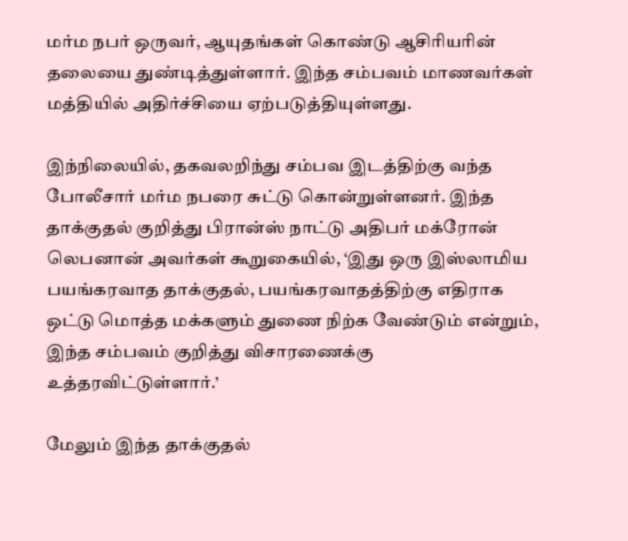மர்ம நபர் ஒருவர், ஆயுதங்கள் கொண்டு ஆசிரியரின் தலையை துண்டித்துள்ளார். இந்த சம்பவம் மாணவர்கள் மத்தியில் அதிர்ச்சியை ஏற்படுத்தியுள்ளது.

இந்நிலையில், தகவலறிந்து சம்பவ இடத்திற்கு வந்த போலீசார் மர்ம நபரை சுட்டு கொன்றுள்ளனர். இந்த தாக்குதல் குறித்து பிரான்ஸ் நாட்டு அதிபர் மக்ரோன் லெபனான் அவர்கள் கூறுகையில், ‘இது ஒரு இஸ்லாமிய பயங்கரவாத தாக்குதல், பயங்கரவாதத்திற்கு எதிராக ஒட்டு மொத்த மக்களும் துணை நிற்க வேண்டும் என்றும், இந்த சம்பவம் குறித்து விசாரணைக்கு உத்தரவிட்டுள்ளார்.’

மேலும் இந்த தாக்குதல்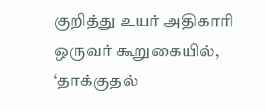குறித்து உயர் அதிகாரி ஒருவர் கூறுகையில், ‘தாக்குதல்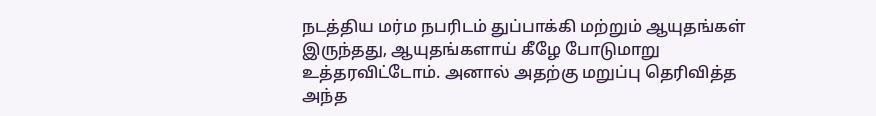நடத்திய மர்ம நபரிடம் துப்பாக்கி மற்றும் ஆயுதங்கள் இருந்தது, ஆயுதங்களாய் கீழே போடுமாறு உத்தரவிட்டோம். அனால் அதற்கு மறுப்பு தெரிவித்த அந்த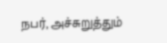நபர், அச்சுறுத்தும்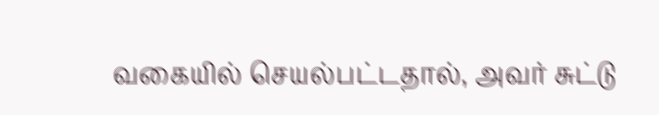வகையில் செயல்பட்டதால், அவர் சுட்டு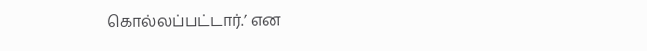கொல்லப்பட்டார்.’ என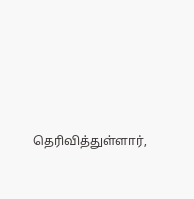தெரிவித்துள்ளார்,